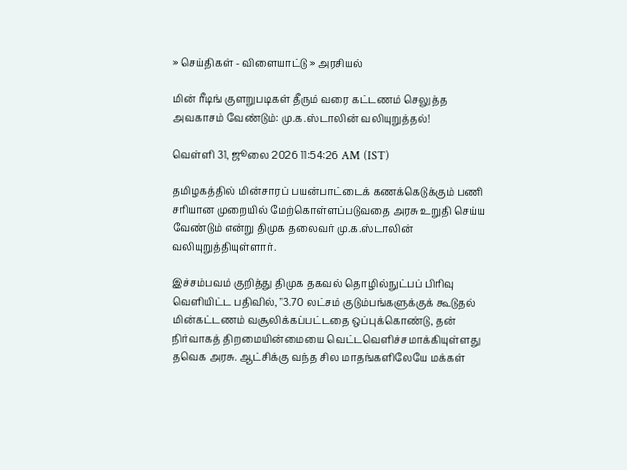» செய்திகள் - விளையாட்டு » அரசியல்

மின் ரீடிங் குளறுபடிகள் தீரும் வரை கட்டணம் செலுத்த அவகாசம் வேண்டும்: மு.க.ஸ்டாலின் வலியுறுத்தல்!

வெள்ளி 31, ஜூலை 2026 11:54:26 AM (IST)

தமிழகத்தில் மின்சாரப் பயன்பாட்டைக் கணக்கெடுக்கும் பணி சரியான முறையில் மேற்கொள்ளப்படுவதை அரசு உறுதி செய்ய வேண்டும் என்று திமுக தலைவர் மு.க.ஸ்டாலின் வலியுறுத்தியுள்ளார்.

இச்சம்பவம் குறித்து திமுக தகவல் தொழில்நுட்பப் பிரிவு வெளியிட்ட பதிவில், "3.70 லட்சம் குடும்பங்களுக்குக் கூடுதல் மின்கட்டணம் வசூலிக்கப்பட்டதை ஒப்புக்கொண்டு, தன் நிர்வாகத் திறமையின்மையை வெட்டவெளிச்சமாக்கியுள்ளது தவெக அரசு. ஆட்சிக்கு வந்த சில மாதங்களிலேயே மக்கள்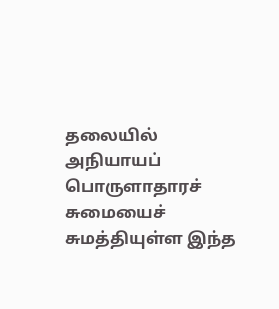தலையில் அநியாயப் பொருளாதாரச் சுமையைச் சுமத்தியுள்ள இந்த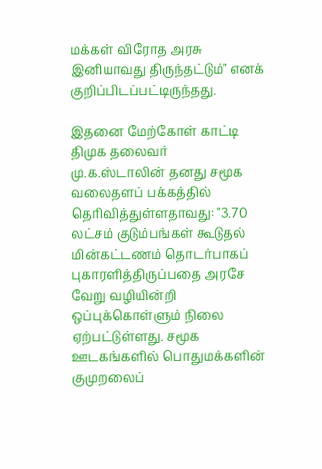மக்கள் விரோத அரசு இனியாவது திருந்தட்டும்" எனக் குறிப்பிடப்பட்டிருந்தது.

இதனை மேற்கோள் காட்டி திமுக தலைவர் மு.க.ஸ்டாலின் தனது சமூக வலைதளப் பக்கத்தில் தெரிவித்துள்ளதாவது: "3.70 லட்சம் குடும்பங்கள் கூடுதல் மின்கட்டணம் தொடர்பாகப் புகாரளித்திருப்பதை அரசே வேறு வழியின்றி ஒப்புக்கொள்ளும் நிலை ஏற்பட்டுள்ளது. சமூக ஊடகங்களில் பொதுமக்களின் குமுறலைப்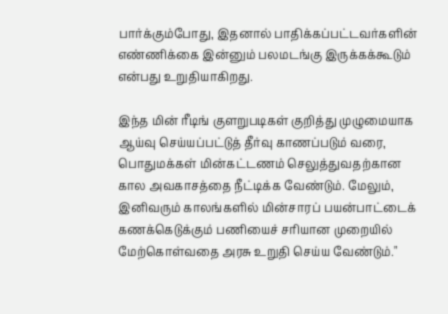பார்க்கும்போது, இதனால் பாதிக்கப்பட்டவர்களின் எண்ணிக்கை இன்னும் பலமடங்கு இருக்கக்கூடும் என்பது உறுதியாகிறது.

இந்த மின் ரீடிங் குளறுபடிகள் குறித்து முழுமையாக ஆய்வு செய்யப்பட்டுத் தீர்வு காணப்படும் வரை, பொதுமக்கள் மின்கட்டணம் செலுத்துவதற்கான கால அவகாசத்தை நீட்டிக்க வேண்டும். மேலும், இனிவரும் காலங்களில் மின்சாரப் பயன்பாட்டைக் கணக்கெடுக்கும் பணியைச் சரியான முறையில் மேற்கொள்வதை அரசு உறுதி செய்ய வேண்டும்."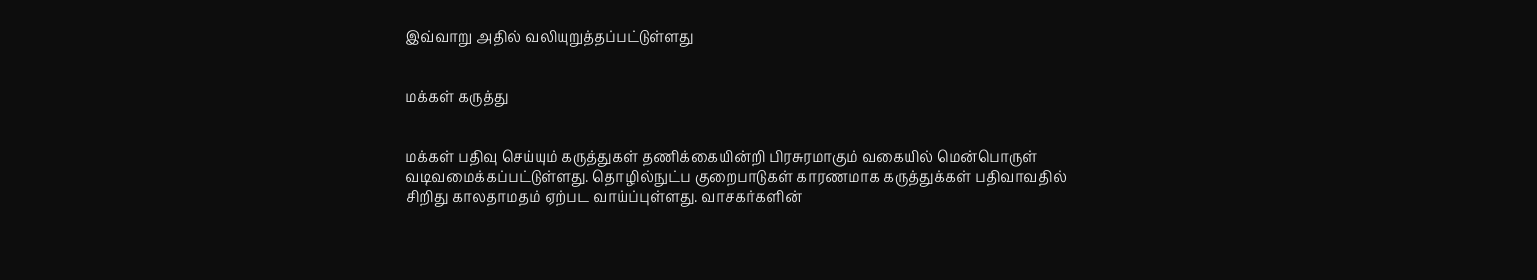இவ்வாறு அதில் வலியுறுத்தப்பட்டுள்ளது


மக்கள் கருத்து


மக்கள் பதிவு செய்யும் கருத்துகள் தணிக்கையின்றி பிரசுரமாகும் வகையில் மென்பொருள் வடிவமைக்கப்பட்டுள்ளது. தொழில்நுட்ப குறைபாடுகள் காரணமாக கருத்துக்கள் பதிவாவதில் சிறிது காலதாமதம் ஏற்பட வாய்ப்புள்ளது. வாசகர்களின்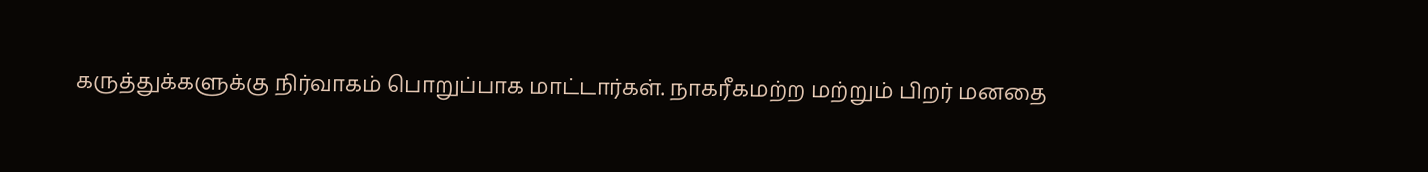கருத்துக்களுக்கு நிர்வாகம் பொறுப்பாக மாட்டார்கள். நாகரீகமற்ற மற்றும் பிறர் மனதை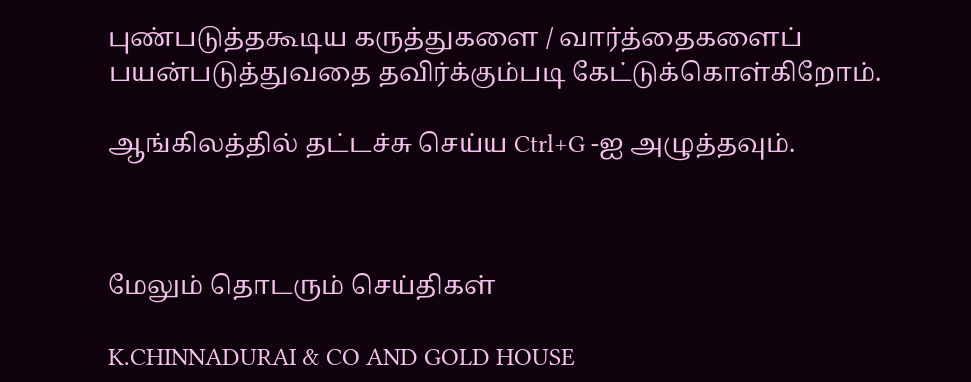புண்படுத்தகூடிய கருத்துகளை / வார்த்தைகளைப் பயன்படுத்துவதை தவிர்க்கும்படி கேட்டுக்கொள்கிறோம்.

ஆங்கிலத்தில் தட்டச்சு செய்ய Ctrl+G -ஐ அழுத்தவும்.



மேலும் தொடரும் செய்திகள்

K.CHINNADURAI & CO AND GOLD HOUSE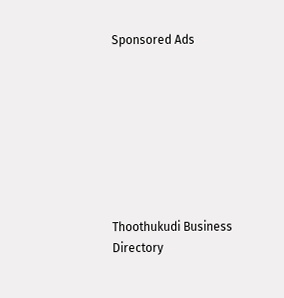Sponsored Ads








Thoothukudi Business Directory